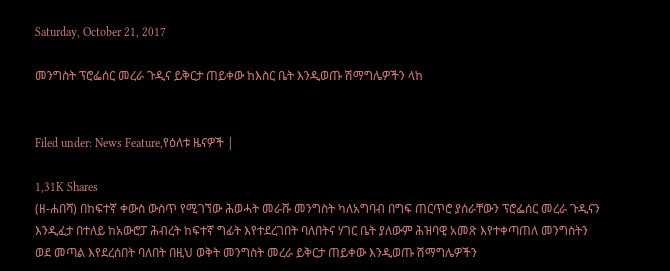Saturday, October 21, 2017

መንግስት ፕሮፌሰር መረራ ጉዲና ይቅርታ ጠይቀው ከእስር ቤት እንዲወጡ ሽማግሌዎችን ላከ


Filed under: News Feature,የዕለቱ ዜናዎች |

1,31K Shares
(ዘ-ሐበሻ) በከፍተኛ ቀውስ ውስጥ የሚገኘው ሕወሓት መራሹ መንግስት ካለአግባብ በግፍ ጠርጥሮ ያሰራቸውን ፕሮፌሰር መረራ ጉዲናን እንዲፈታ በተለይ ከአውሮፓ ሕብረት ከፍተኛ ግፊት እየተደረገበት ባለበትና ሃገር ቤት ያለውም ሕዝባዊ አመጽ እየተቀጣጠለ መንግስትን ወደ መጣል እየደረሰበት ባለበት በዚህ ወቅት መንግስት መረራ ይቅርታ ጠይቀው እንዲወጡ ሽማግሌዎችን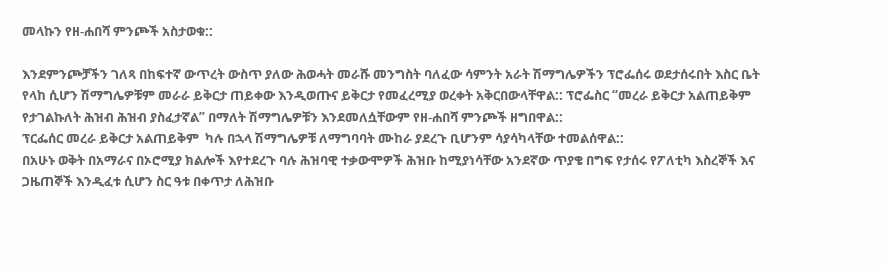መላኩን የዘ-ሐበሻ ምንጮች አስታወቁ::

እንደምንጮቻችን ገለጻ በከፍተኛ ውጥረት ውስጥ ያለው ሕወሓት መራሹ መንግስት ባለፈው ሳምንት አራት ሽማግሌዎችን ፕሮፌሰሩ ወደታሰሩበት እስር ቤት የላከ ሲሆን ሽማግሌዎቹም መራራ ይቅርታ ጠይቀው እንዲወጡና ይቅርታ የመፈረሚያ ወረቀት አቅርበውላቸዋል:: ፕሮፌስር “መረራ ይቅርታ አልጠይቅም የታገልኩለት ሕዝብ ሕዝብ ያስፈታኛል” በማለት ሽማግሌዎቹን እንደመለሷቸውም የዘ-ሐበሻ ምንጮች ዘግበዋል::
ፕርፌሰር መረራ ይቅርታ አልጠይቅም  ካሉ በኋላ ሽማግሌዎቹ ለማግባባት ሙከራ ያደረጉ ቢሆንም ሳያሳካላቸው ተመልሰዋል::
በአሁኑ ወቅት በአማራና በኦሮሚያ ክልሎች እየተደረጉ ባሉ ሕዝባዊ ተቃውሞዎች ሕዝቡ ከሚያነሳቸው አንደኛው ጥያቄ በግፍ የታሰሩ የፖለቲካ እስረኞች እና ጋዜጠኞች እንዲፈቱ ሲሆን ስር ዓቱ በቀጥታ ለሕዝቡ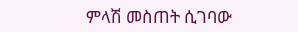ምላሽ መስጠት ሲገባው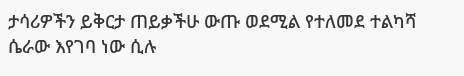ታሳሪዎችን ይቅርታ ጠይቃችሁ ውጡ ወደሚል የተለመደ ተልካሻ ሴራው እየገባ ነው ሲሉ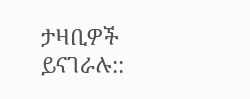ታዛቢዎች ይናገራሉ::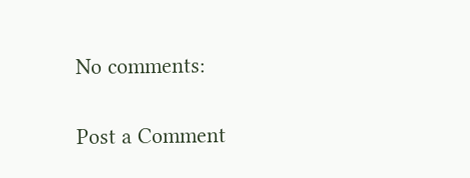No comments:

Post a Comment